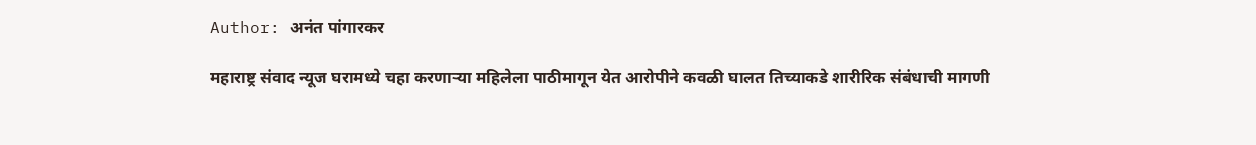Author: अनंत पांगारकर

महाराष्ट्र संवाद न्यूज घरामध्ये चहा करणाऱ्या महिलेला पाठीमागून येत आरोपीने कवळी घालत तिच्याकडे शारीरिक संबंधाची मागणी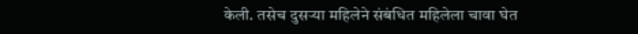केली. तसेच दुसऱ्या महिलेने संबंधित महिलेला चावा घेत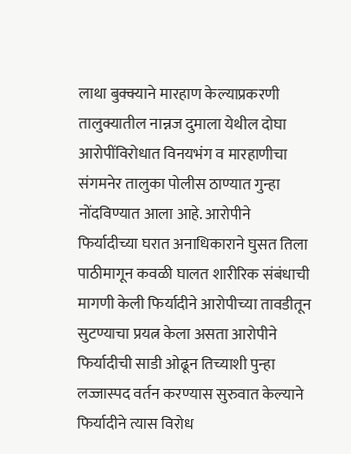लाथा बुक्क्याने मारहाण केल्याप्रकरणी तालुक्यातील नान्नज दुमाला येथील दोघा आरोपींविरोधात विनयभंग व मारहाणीचा संगमनेर तालुका पोलीस ठाण्यात गुन्हा नोंदविण्यात आला आहे. आरोपीने फिर्यादीच्या घरात अनाधिकाराने घुसत तिला पाठीमागून कवळी घालत शारीरिक संबंधाची मागणी केली फिर्यादीने आरोपीच्या तावडीतून सुटण्याचा प्रयत्न केला असता आरोपीने फिर्यादीची साडी ओढून तिच्याशी पुन्हा लज्जास्पद वर्तन करण्यास सुरुवात केल्याने फिर्यादीने त्यास विरोध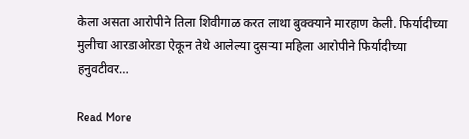केला असता आरोपीने तिला शिवीगाळ करत लाथा बुक्क्याने मारहाण केली. फिर्यादीच्या मुलीचा आरडाओरडा ऐकून तेथे आलेल्या दुसऱ्या महिला आरोपीने फिर्यादीच्या हनुवटीवर…

Read More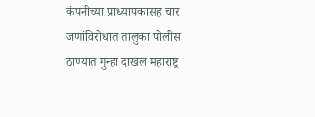कंपनीच्या प्राध्यापकासह चार जणांविरोधात तालुका पोलीस ठाण्यात गुन्हा दाखल महाराष्ट्र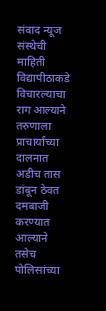संवाद न्यूज संस्थेची माहिती विद्यापीठाकडे विचारल्याचा राग आल्याने तरुणाला प्राचार्यांच्या दालनात अडीच तास डांबून ठेवत दमबाजी करण्यात आल्याने तसेच पोलिसांच्या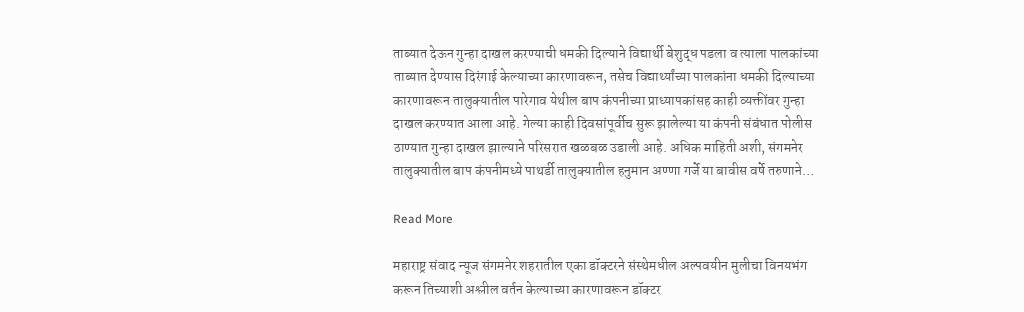ताब्यात देऊन गुन्हा दाखल करण्याची धमकी दिल्याने विद्यार्थी बेशुद्ध पडला व त्याला पालकांच्या ताब्यात देण्यास दिरंगाई केल्याच्या कारणावरून, तसेच विद्यार्थ्यांच्या पालकांना धमकी दिल्याच्या कारणावरून तालुक्यातील पारेगाव येथील बाप कंपनीच्या प्राध्यापकांसह काही व्यक्तींवर गुन्हा दाखल करण्यात आला आहे. गेल्या काही दिवसांपूर्वीच सुरू झालेल्या या कंपनी संबंधात पोलीस ठाण्यात गुन्हा दाखल झाल्याने परिसरात खळबळ उडाली आहे. अधिक माहिती अशी, संगमनेर तालुक्यातील बाप कंपनीमध्ये पाथर्डी तालुक्यातील हनुमान अण्णा गर्जे या बावीस वर्षे तरुणाने…

Read More

महाराष्ट्र संवाद न्यूज संगमनेर शहरातील एका डॉक्टरने संस्थेमधील अल्पवयीन मुलीचा विनयभंग करून तिच्याशी अश्लील वर्तन केल्याच्या कारणावरून डॉक्टर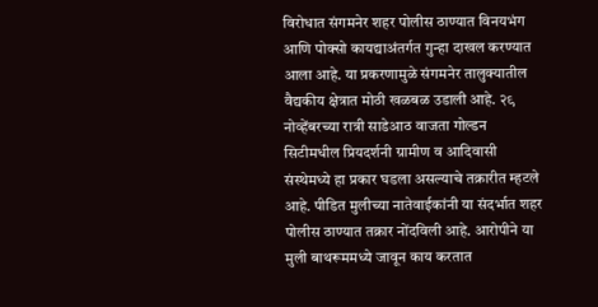विरोधात संगमनेर शहर पोलीस ठाण्यात विनयभंग आणि पोक्सो कायद्याअंतर्गत गुन्हा दाखल करण्यात आला आहे. या प्रकरणामुळे संगमनेर तालुक्यातील वैद्यकीय क्षेत्रात मोठी खळबळ उडाली आहे. २९ नोव्हेंबरच्या रात्री साडेआठ वाजता गोल्डन सिटीमधील प्रियदर्शनी ग्रामीण व आदिवासी संस्थेमध्ये हा प्रकार घडला असल्याचे तक्रारीत म्हटले आहे. पीडित मुलीच्या नातेवाईकांनी या संदर्भात शहर पोलीस ठाण्यात तक्रार नोंदविली आहे. आरोपीने या मुली बाथरूममध्ये जावून काय करतात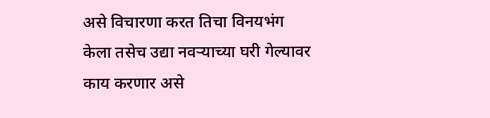असे विचारणा करत तिचा विनयभंग केला तसेच उद्या नवऱ्याच्या घरी गेल्यावर काय करणार असे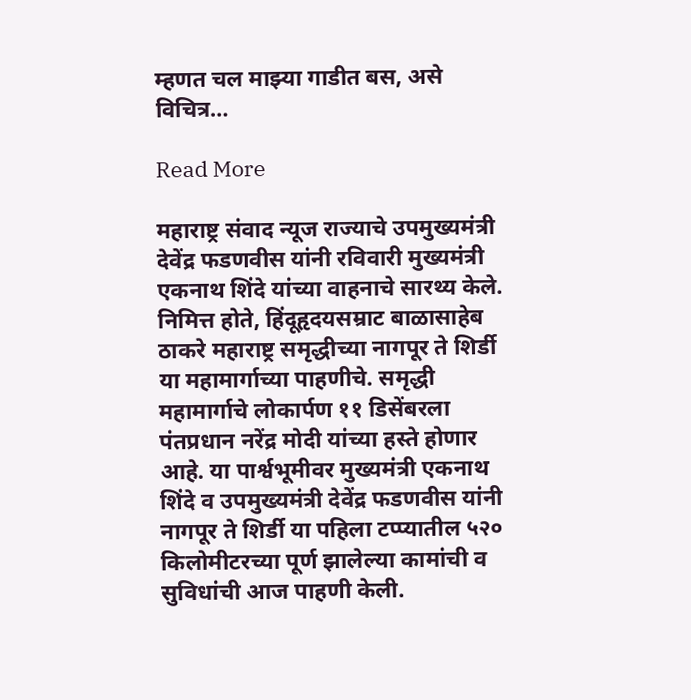म्हणत चल माझ्या गाडीत बस, असे विचित्र…

Read More

महाराष्ट्र संवाद न्यूज राज्याचे उपमुख्यमंत्री देवेंद्र फडणवीस यांनी रविवारी मुख्यमंत्री एकनाथ शिंदे यांच्या वाहनाचे सारथ्य केले. निमित्त होते, हिंदूहृदयसम्राट बाळासाहेब ठाकरे महाराष्ट्र समृद्धीच्या नागपूर ते शिर्डी या महामार्गाच्या पाहणीचे. समृद्धी महामार्गाचे लोकार्पण ११ डिसेंबरला पंतप्रधान नरेंद्र मोदी यांच्या हस्ते होणार आहे. या पार्श्वभूमीवर मुख्यमंत्री एकनाथ शिंदे व उपमुख्यमंत्री देवेंद्र फडणवीस यांनी नागपूर ते शिर्डी या पहिला टप्प्यातील ५२० किलोमीटरच्या पूर्ण झालेल्या कामांची व सुविधांची आज पाहणी केली.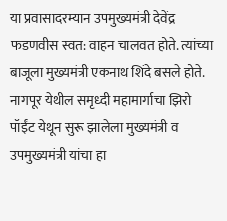या प्रवासादरम्यान उपमुख्यमंत्री देवेंद्र फडणवीस स्वत: वाहन चालवत होते. त्यांच्या बाजूला मुख्यमंत्री एकनाथ शिंदे बसले होते. नागपूर येथील समृध्दी महामार्गाचा झिरो पॉईंट येथून सुरू झालेला मुख्यमंत्री व उपमुख्यमंत्री यांचा हा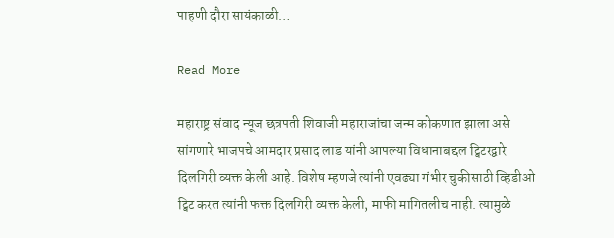पाहणी दौरा सायंकाळी…

Read More

महाराष्ट्र संवाद न्यूज छत्रपती शिवाजी महाराजांचा जन्म कोकणात झाला असे सांगणारे भाजपचे आमदार प्रसाद लाड यांनी आपल्या विधानाबद्दल ट्विटरद्वारे दिलगिरी व्यक्त केली आहे. विशेष म्हणजे त्यांनी एवढ्या गंभीर चुकीसाठी व्हिडीओ ट्विट करत त्यांनी फक्त दिलगिरी व्यक्त केली, माफी मागितलीच नाही. त्यामुळे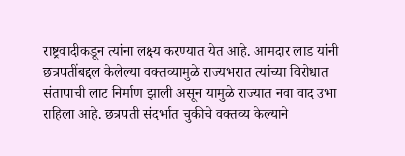राष्ट्रवादीकडून त्यांना लक्ष्य करण्यात येत आहे. आमदार लाड यांनी छत्रपतींबद्दल केलेल्या वक्तव्यामुळे राज्यभरात त्यांच्या विरोधात संतापाची लाट निर्माण झाली असून यामुळे राज्यात नवा वाद उभा राहिला आहे. छत्रपती संदर्भात चुकीचे वक्तव्य केल्याने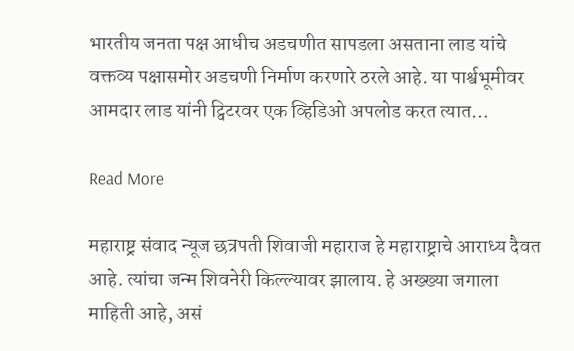भारतीय जनता पक्ष आधीच अडचणीत सापडला असताना लाड यांचे वक्तव्य पक्षासमोर अडचणी निर्माण करणारे ठरले आहे. या पार्श्वभूमीवर आमदार लाड यांनी ट्विटरवर एक व्हिडिओ अपलोड करत त्यात…

Read More

महाराष्ट्र संवाद न्यूज छत्रपती शिवाजी महाराज हे महाराष्ट्राचे आराध्य दैवत आहे. त्यांचा जन्म शिवनेरी किल्ल्यावर झालाय. हे अख्ख्या जगाला माहिती आहे, असं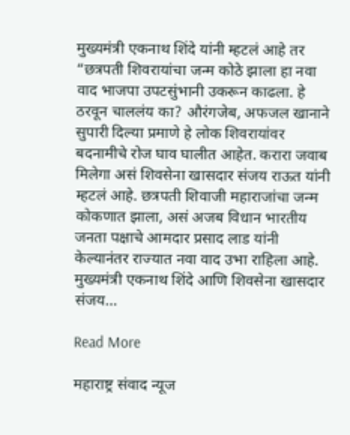मुख्यमंत्री एकनाथ शिंदे यांनी म्हटलं आहे तर “छत्रपती शिवरायांचा जन्म कोठे झाला हा नवा वाद भाजपा उपटसुंभानी उकरून काढला. हे ठरवून चाललंय का? औरंगजेब, अफजल खानाने सुपारी दिल्या प्रमाणे हे लोक शिवरायांवर बदनामीचे रोज घाव घालीत आहेत. करारा जवाब मिलेगा असं शिवसेना खासदार संजय राऊत यांनी म्हटलं आहे. छत्रपती शिवाजी महाराजांचा जन्म कोकणात झाला, असं अजब विधान भारतीय जनता पक्षाचे आमदार प्रसाद लाड यांनी केल्यानंतर राज्यात नवा वाद उभा राहिला आहे. मुख्यमंत्री एकनाथ शिंदे आणि शिवसेना खासदार संजय…

Read More

महाराष्ट्र संवाद न्यूज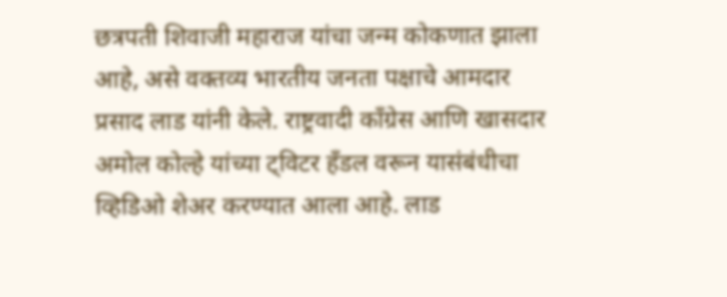छत्रपती शिवाजी महाराज यांचा जन्म कोकणात झाला आहे, असे वक्तव्य भारतीय जनता पक्षाचे आमदार प्रसाद लाड यांनी केले. राष्ट्रवादी काँग्रेस आणि खासदार अमोल कोल्हे यांच्या ट्विटर हँडल वरून यासंबंधीचा व्हिडिओ शेअर करण्यात आला आहे. लाड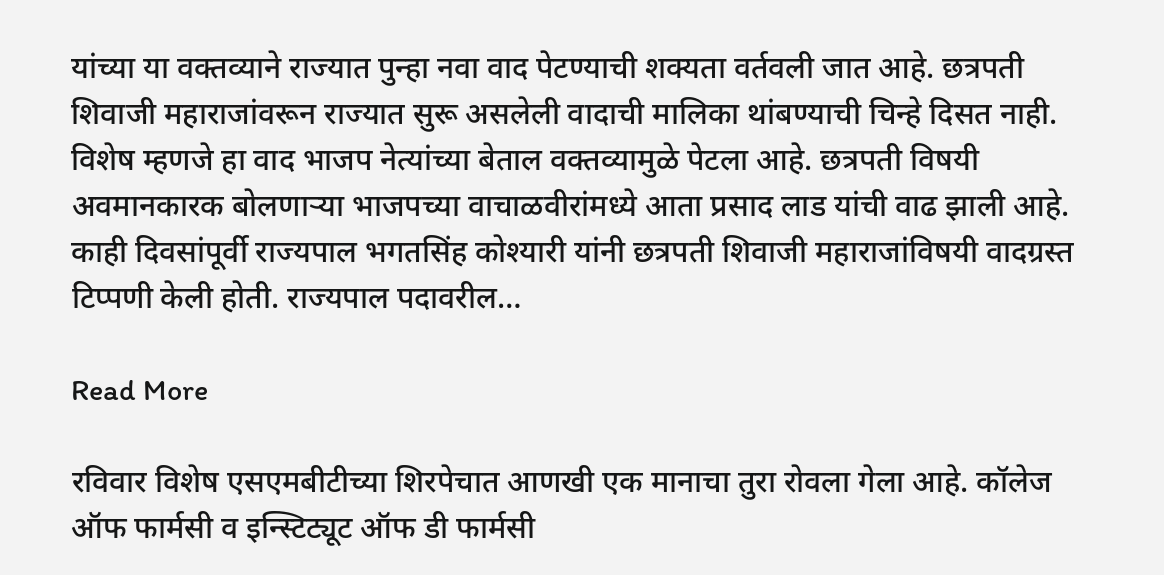यांच्या या वक्तव्याने राज्यात पुन्हा नवा वाद पेटण्याची शक्यता वर्तवली जात आहे. छत्रपती शिवाजी महाराजांवरून राज्यात सुरू असलेली वादाची मालिका थांबण्याची चिन्हे दिसत नाही. विशेष म्हणजे हा वाद भाजप नेत्यांच्या बेताल वक्तव्यामुळे पेटला आहे. छत्रपती विषयी अवमानकारक बोलणाऱ्या भाजपच्या वाचाळवीरांमध्ये आता प्रसाद लाड यांची वाढ झाली आहे. काही दिवसांपूर्वी राज्यपाल भगतसिंह कोश्यारी यांनी छत्रपती शिवाजी महाराजांविषयी वादग्रस्त टिप्पणी केली होती. राज्यपाल पदावरील…

Read More

रविवार विशेष एसएमबीटीच्या शिरपेचात आणखी एक मानाचा तुरा रोवला गेला आहे. कॉलेज ऑफ फार्मसी व इन्स्टिट्यूट ऑफ डी फार्मसी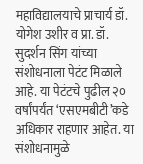महाविद्यालयाचे प्राचार्य डॉ. योगेश उशीर व प्रा. डॉ. सुदर्शन सिंग यांच्या संशोधनाला पेटंट मिळाले आहे. या पेटंटचे पुढील २० वर्षांपर्यंत ‘एसएमबीटी’कडे अधिकार राहणार आहेत. या संशोधनामुळे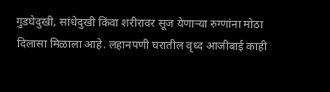गुडघेदुखी, सांधेदुखी किंवा शरीरावर सूज येणाऱ्या रुग्णांना मोठा दिलासा मिळाला आहे. लहानपणी घरातील वृध्द आजीबाई काही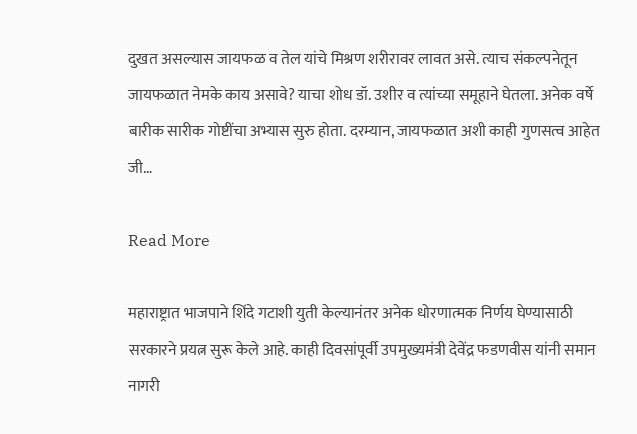दुखत असल्यास जायफळ व तेल यांचे मिश्रण शरीरावर लावत असे. त्याच संकल्पनेतून जायफळात नेमके काय असावे? याचा शोध डॉ. उशीर व त्यांच्या समूहाने घेतला. अनेक वर्षे बारीक सारीक गोष्टींचा अभ्यास सुरु होता. दरम्यान, जायफळात अशी काही गुणसत्व आहेत जी…

Read More

महाराष्ट्रात भाजपाने शिंदे गटाशी युती केल्यानंतर अनेक धोरणात्मक निर्णय घेण्यासाठी सरकारने प्रयत्न सुरू केले आहे. काही दिवसांपूर्वी उपमुख्यमंत्री देवेंद्र फडणवीस यांनी समान नागरी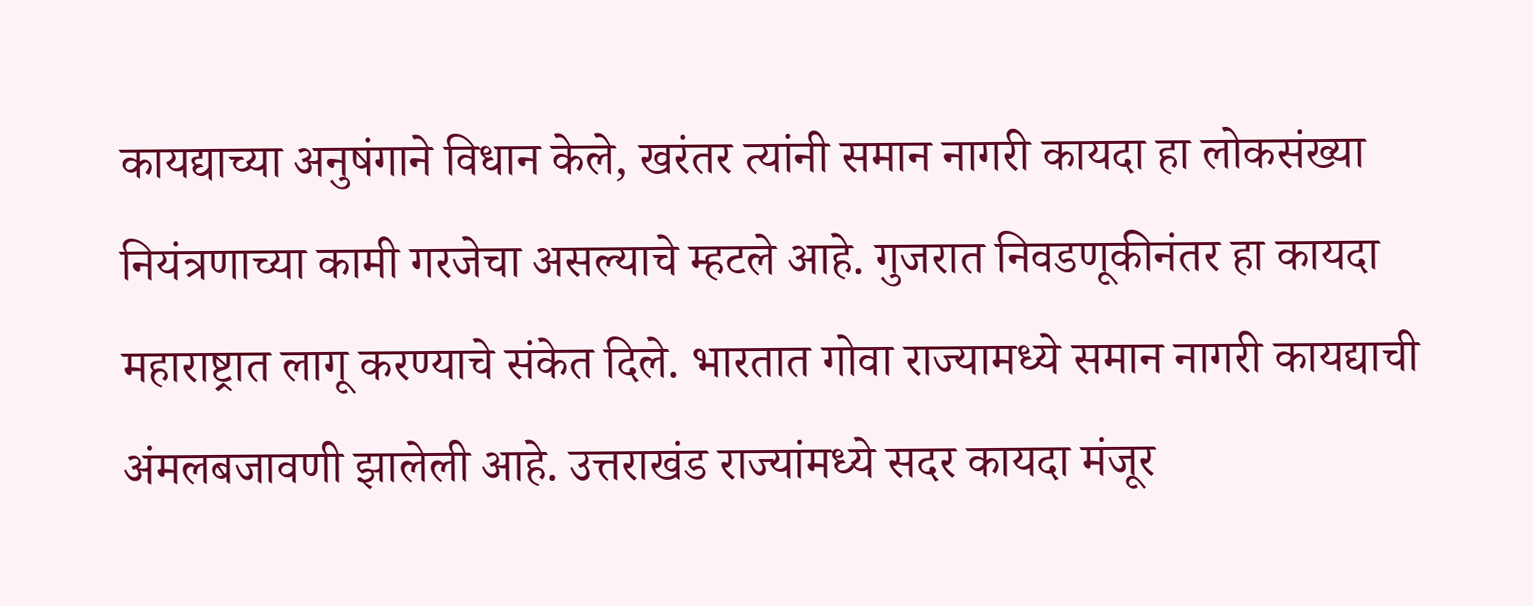कायद्याच्या अनुषंगाने विधान केले, खरंतर त्यांनी समान नागरी कायदा हा लोकसंख्या नियंत्रणाच्या कामी गरजेचा असल्याचे म्हटले आहे. गुजरात निवडणूकीनंतर हा कायदा महाराष्ट्रात लागू करण्याचे संकेत दिले. भारतात गोवा राज्यामध्ये समान नागरी कायद्याची अंमलबजावणी झालेली आहे. उत्तराखंड राज्यांमध्ये सदर कायदा मंजूर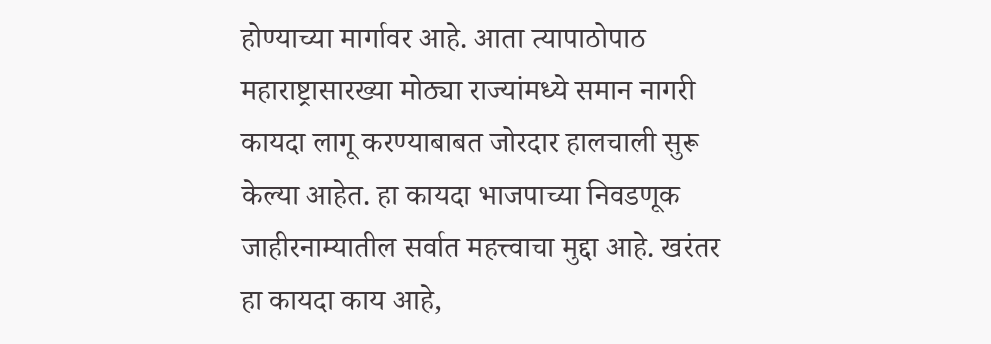होण्याच्या मार्गावर आहे. आता त्यापाठोपाठ महाराष्ट्रासारख्या मोठ्या राज्यांमध्ये समान नागरी कायदा लागू करण्याबाबत जोरदार हालचाली सुरू केल्या आहेत. हा कायदा भाजपाच्या निवडणूक जाहीरनाम्यातील सर्वात महत्त्वाचा मुद्दा आहे. खरंतर हा कायदा काय आहे,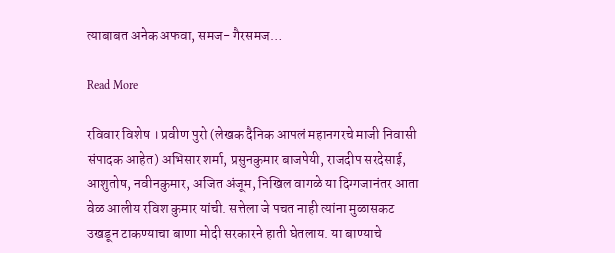त्याबाबत अनेक अफवा, समज- गैरसमज…

Read More

रविवार विशेष । प्रवीण पुरो (लेखक दैनिक आपलं महानगरचे माजी निवासी संपादक आहेत) अभिसार शर्मा, प्रसुनकुमार बाजपेयी, राजदीप सरदेसाई, आशुतोष, नवीनकुमार, अजित अंजूम, निखिल वागळे या दिग्गजानंतर आता वेळ आलीय रविश कुमार यांची. सत्तेला जे पचत नाही त्यांना मुळासकट उखडून टाकण्याचा बाणा मोदी सरकारने हाती घेतलाय. या बाण्याचे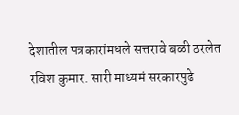देशातील पत्रकारांमधले सत्तरावे बळी ठरलेत रविश कुमार. सारी माध्यमं सरकारपुढे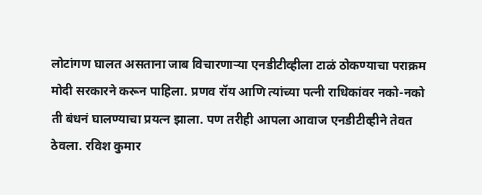लोटांगण घालत असताना जाब विचारणाऱ्या एनडीटीव्हीला टाळं ठोकण्याचा पराक्रम मोदी सरकारने करून पाहिला. प्रणव रॉय आणि त्यांच्या पत्नी राधिकांवर नको-नको ती बंधनं घालण्याचा प्रयत्न झाला. पण तरीही आपला आवाज एनडीटीव्हीने तेवत ठेवला. रविश कुमार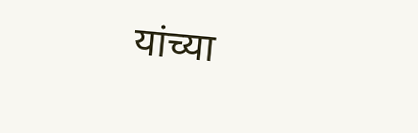यांच्या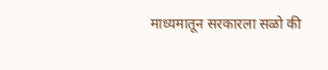माध्यमातून सरकारला सळो की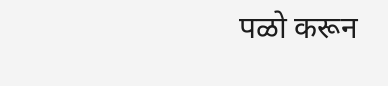पळो करून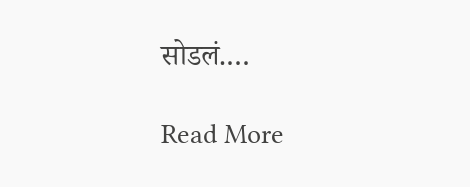सोडलं.…

Read More